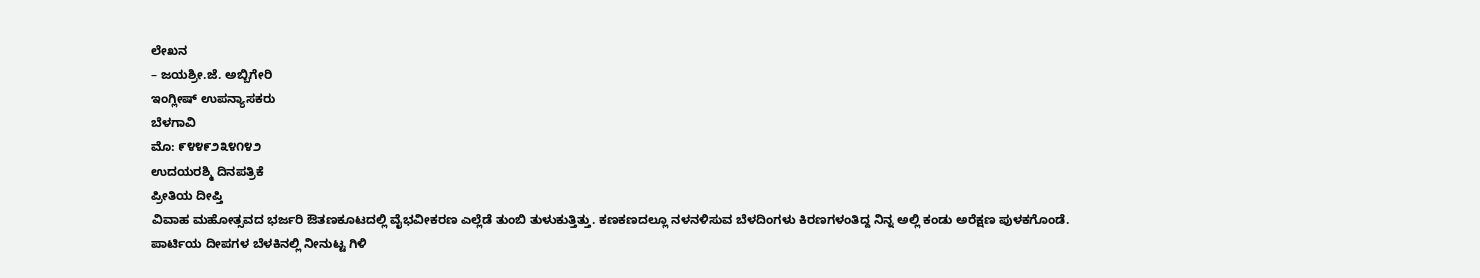ಲೇಖನ
– ಜಯಶ್ರೀ.ಜೆ. ಅಬ್ಬಿಗೇರಿ
ಇಂಗ್ಲೀಷ್ ಉಪನ್ಯಾಸಕರು
ಬೆಳಗಾವಿ
ಮೊ: ೯೪೪೯೨೩೪೧೪೨
ಉದಯರಶ್ಮಿ ದಿನಪತ್ರಿಕೆ
ಪ್ರೀತಿಯ ದೀಪ್ತಿ
ವಿವಾಹ ಮಹೋತ್ಸವದ ಭರ್ಜರಿ ಔತಣಕೂಟದಲ್ಲಿ ವೈಭವೀಕರಣ ಎಲ್ಲೆಡೆ ತುಂಬಿ ತುಳುಕುತ್ತಿತ್ತು. ಕಣಕಣದಲ್ಲೂ ನಳನಳಿಸುವ ಬೆಳದಿಂಗಳು ಕಿರಣಗಳಂತಿದ್ದ ನಿನ್ನ ಅಲ್ಲಿ ಕಂಡು ಅರೆಕ್ಷಣ ಪುಳಕಗೊಂಡೆ. ಪಾರ್ಟಿಯ ದೀಪಗಳ ಬೆಳಕಿನಲ್ಲಿ ನೀನುಟ್ಟ ಗಿಳಿ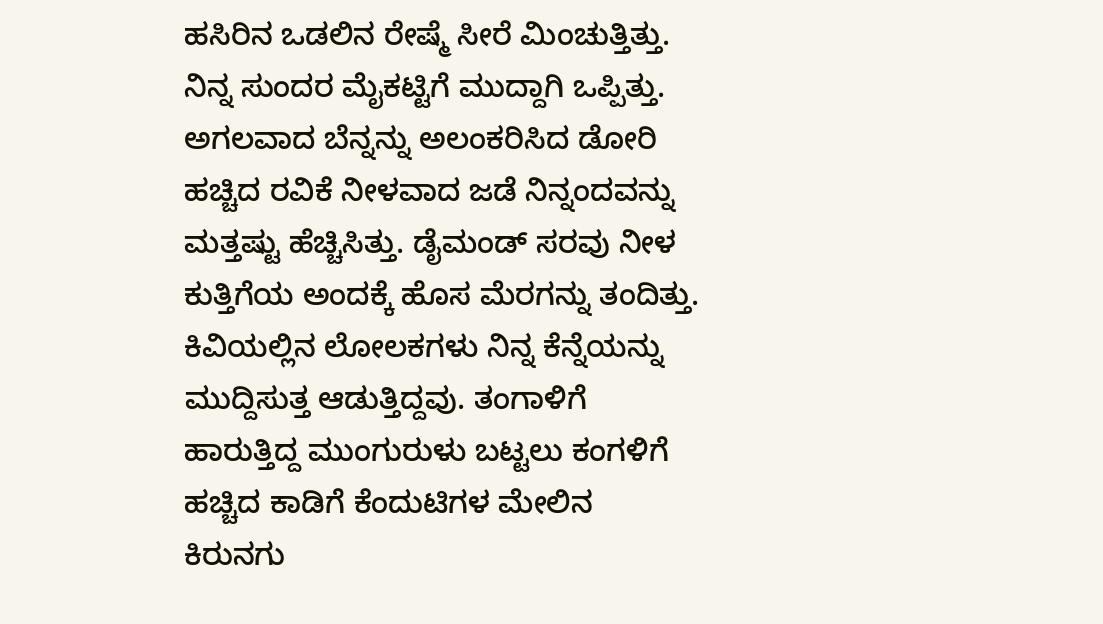ಹಸಿರಿನ ಒಡಲಿನ ರೇಷ್ಮೆ ಸೀರೆ ಮಿಂಚುತ್ತಿತ್ತು. ನಿನ್ನ ಸುಂದರ ಮೈಕಟ್ಟಿಗೆ ಮುದ್ದಾಗಿ ಒಪ್ಪಿತ್ತು. ಅಗಲವಾದ ಬೆನ್ನನ್ನು ಅಲಂಕರಿಸಿದ ಡೋರಿ ಹಚ್ಚಿದ ರವಿಕೆ ನೀಳವಾದ ಜಡೆ ನಿನ್ನಂದವನ್ನು ಮತ್ತಷ್ಟು ಹೆಚ್ಚಿಸಿತ್ತು. ಡೈಮಂಡ್ ಸರವು ನೀಳ ಕುತ್ತಿಗೆಯ ಅಂದಕ್ಕೆ ಹೊಸ ಮೆರಗನ್ನು ತಂದಿತ್ತು. ಕಿವಿಯಲ್ಲಿನ ಲೋಲಕಗಳು ನಿನ್ನ ಕೆನ್ನೆಯನ್ನು ಮುದ್ದಿಸುತ್ತ ಆಡುತ್ತಿದ್ದವು. ತಂಗಾಳಿಗೆ ಹಾರುತ್ತಿದ್ದ ಮುಂಗುರುಳು ಬಟ್ಟಲು ಕಂಗಳಿಗೆ ಹಚ್ಚಿದ ಕಾಡಿಗೆ ಕೆಂದುಟಿಗಳ ಮೇಲಿನ ಕಿರುನಗು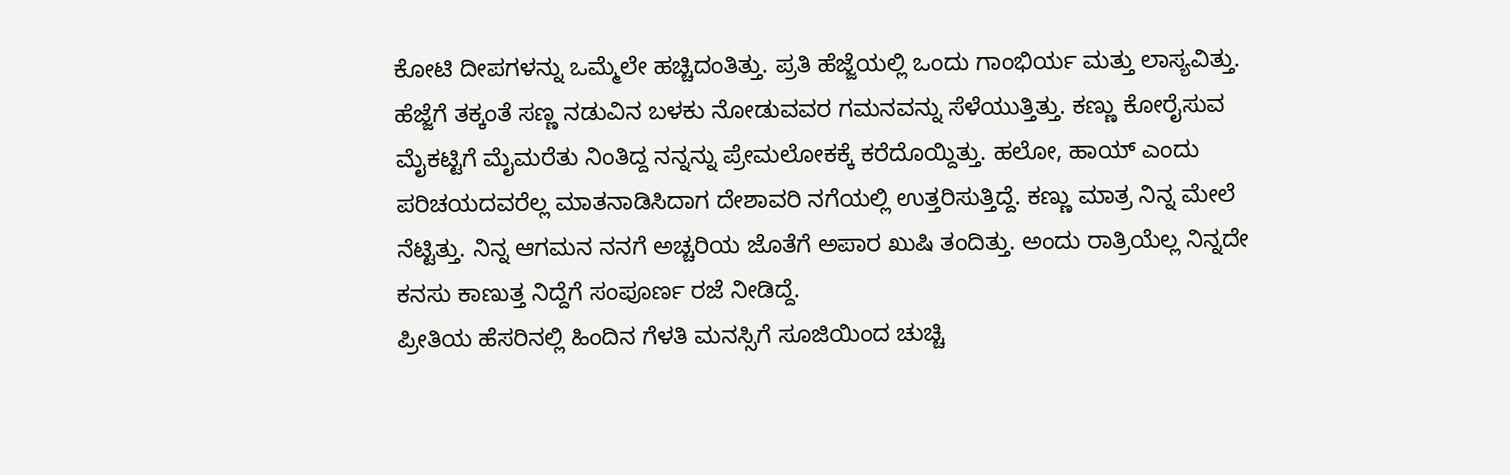ಕೋಟಿ ದೀಪಗಳನ್ನು ಒಮ್ಮೆಲೇ ಹಚ್ಚಿದಂತಿತ್ತು. ಪ್ರತಿ ಹೆಜ್ಜೆಯಲ್ಲಿ ಒಂದು ಗಾಂಭಿರ್ಯ ಮತ್ತು ಲಾಸ್ಯವಿತ್ತು. ಹೆಜ್ಜೆಗೆ ತಕ್ಕಂತೆ ಸಣ್ಣ ನಡುವಿನ ಬಳಕು ನೋಡುವವರ ಗಮನವನ್ನು ಸೆಳೆಯುತ್ತಿತ್ತು. ಕಣ್ಣು ಕೋರೈಸುವ ಮೈಕಟ್ಟಿಗೆ ಮೈಮರೆತು ನಿಂತಿದ್ದ ನನ್ನನ್ನು ಪ್ರೇಮಲೋಕಕ್ಕೆ ಕರೆದೊಯ್ದಿತ್ತು. ಹಲೋ, ಹಾಯ್ ಎಂದು ಪರಿಚಯದವರೆಲ್ಲ ಮಾತನಾಡಿಸಿದಾಗ ದೇಶಾವರಿ ನಗೆಯಲ್ಲಿ ಉತ್ತರಿಸುತ್ತಿದ್ದೆ. ಕಣ್ಣು ಮಾತ್ರ ನಿನ್ನ ಮೇಲೆ ನೆಟ್ಟಿತ್ತು. ನಿನ್ನ ಆಗಮನ ನನಗೆ ಅಚ್ಚರಿಯ ಜೊತೆಗೆ ಅಪಾರ ಖುಷಿ ತಂದಿತ್ತು. ಅಂದು ರಾತ್ರಿಯೆಲ್ಲ ನಿನ್ನದೇ ಕನಸು ಕಾಣುತ್ತ ನಿದ್ದೆಗೆ ಸಂಪೂರ್ಣ ರಜೆ ನೀಡಿದ್ದೆ.
ಪ್ರೀತಿಯ ಹೆಸರಿನಲ್ಲಿ ಹಿಂದಿನ ಗೆಳತಿ ಮನಸ್ಸಿಗೆ ಸೂಜಿಯಿಂದ ಚುಚ್ಚಿ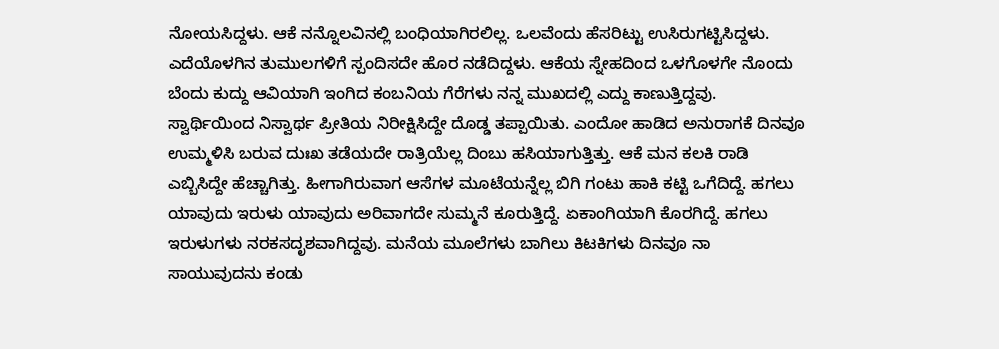ನೋಯಸಿದ್ದಳು. ಆಕೆ ನನ್ನೊಲವಿನಲ್ಲಿ ಬಂಧಿಯಾಗಿರಲಿಲ್ಲ. ಒಲವೆಂದು ಹೆಸರಿಟ್ಟು ಉಸಿರುಗಟ್ಟಿಸಿದ್ದಳು. ಎದೆಯೊಳಗಿನ ತುಮುಲಗಳಿಗೆ ಸ್ಪಂದಿಸದೇ ಹೊರ ನಡೆದಿದ್ದಳು. ಆಕೆಯ ಸ್ನೇಹದಿಂದ ಒಳಗೊಳಗೇ ನೊಂದು ಬೆಂದು ಕುದ್ದು ಆವಿಯಾಗಿ ಇಂಗಿದ ಕಂಬನಿಯ ಗೆರೆಗಳು ನನ್ನ ಮುಖದಲ್ಲಿ ಎದ್ದು ಕಾಣುತ್ತಿದ್ದವು. ಸ್ವಾರ್ಥಿಯಿಂದ ನಿಸ್ವಾರ್ಥ ಪ್ರೀತಿಯ ನಿರೀಕ್ಷಿಸಿದ್ದೇ ದೊಡ್ಡ ತಪ್ಪಾಯಿತು. ಎಂದೋ ಹಾಡಿದ ಅನುರಾಗಕೆ ದಿನವೂ ಉಮ್ಮಳಿಸಿ ಬರುವ ದುಃಖ ತಡೆಯದೇ ರಾತ್ರಿಯೆಲ್ಲ ದಿಂಬು ಹಸಿಯಾಗುತ್ತಿತ್ತು. ಆಕೆ ಮನ ಕಲಕಿ ರಾಡಿ ಎಬ್ಬಿಸಿದ್ದೇ ಹೆಚ್ಚಾಗಿತ್ತು. ಹೀಗಾಗಿರುವಾಗ ಆಸೆಗಳ ಮೂಟೆಯನ್ನೆಲ್ಲ ಬಿಗಿ ಗಂಟು ಹಾಕಿ ಕಟ್ಟಿ ಒಗೆದಿದ್ದೆ. ಹಗಲು ಯಾವುದು ಇರುಳು ಯಾವುದು ಅರಿವಾಗದೇ ಸುಮ್ಮನೆ ಕೂರುತ್ತಿದ್ದೆ. ಏಕಾಂಗಿಯಾಗಿ ಕೊರಗಿದ್ದೆ. ಹಗಲು ಇರುಳುಗಳು ನರಕಸದೃಶವಾಗಿದ್ದವು. ಮನೆಯ ಮೂಲೆಗಳು ಬಾಗಿಲು ಕಿಟಕಿಗಳು ದಿನವೂ ನಾ ಸಾಯುವುದನು ಕಂಡು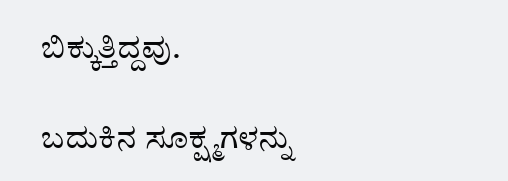ಬಿಕ್ಕುತ್ತಿದ್ದವು.

ಬದುಕಿನ ಸೂಕ್ಷ್ಮಗಳನ್ನು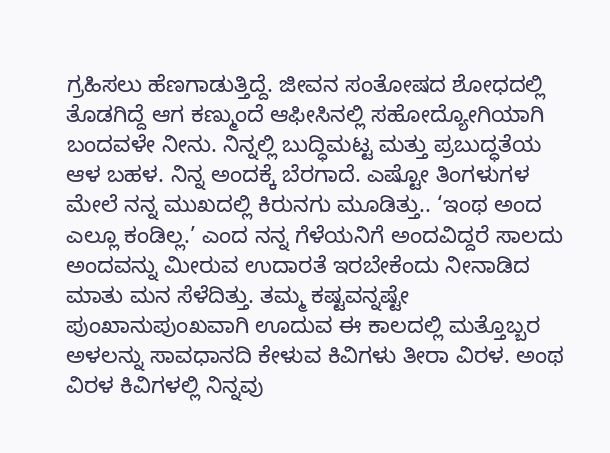ಗ್ರಹಿಸಲು ಹೆಣಗಾಡುತ್ತಿದ್ದೆ. ಜೀವನ ಸಂತೋಷದ ಶೋಧದಲ್ಲಿ ತೊಡಗಿದ್ದೆ ಆಗ ಕಣ್ಮುಂದೆ ಆಫೀಸಿನಲ್ಲಿ ಸಹೋದ್ಯೋಗಿಯಾಗಿ ಬಂದವಳೇ ನೀನು. ನಿನ್ನಲ್ಲಿ ಬುದ್ಧಿಮಟ್ಟ ಮತ್ತು ಪ್ರಬುದ್ಧತೆಯ ಆಳ ಬಹಳ. ನಿನ್ನ ಅಂದಕ್ಕೆ ಬೆರಗಾದೆ. ಎಷ್ಟೋ ತಿಂಗಳುಗಳ ಮೇಲೆ ನನ್ನ ಮುಖದಲ್ಲಿ ಕಿರುನಗು ಮೂಡಿತ್ತು.. ‘ಇಂಥ ಅಂದ ಎಲ್ಲೂ ಕಂಡಿಲ್ಲ.’ ಎಂದ ನನ್ನ ಗೆಳೆಯನಿಗೆ ಅಂದವಿದ್ದರೆ ಸಾಲದು ಅಂದವನ್ನು ಮೀರುವ ಉದಾರತೆ ಇರಬೇಕೆಂದು ನೀನಾಡಿದ ಮಾತು ಮನ ಸೆಳೆದಿತ್ತು. ತಮ್ಮ ಕಷ್ಟವನ್ನಷ್ಟೇ ಪುಂಖಾನುಪುಂಖವಾಗಿ ಊದುವ ಈ ಕಾಲದಲ್ಲಿ ಮತ್ತೊಬ್ಬರ ಅಳಲನ್ನು ಸಾವಧಾನದಿ ಕೇಳುವ ಕಿವಿಗಳು ತೀರಾ ವಿರಳ. ಅಂಥ ವಿರಳ ಕಿವಿಗಳಲ್ಲಿ ನಿನ್ನವು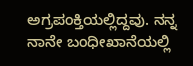ಅಗ್ರಪಂಕ್ತಿಯಲ್ಲಿದ್ದವು. ನನ್ನ ನಾನೇ ಬಂಧೀಖಾನೆಯಲ್ಲಿ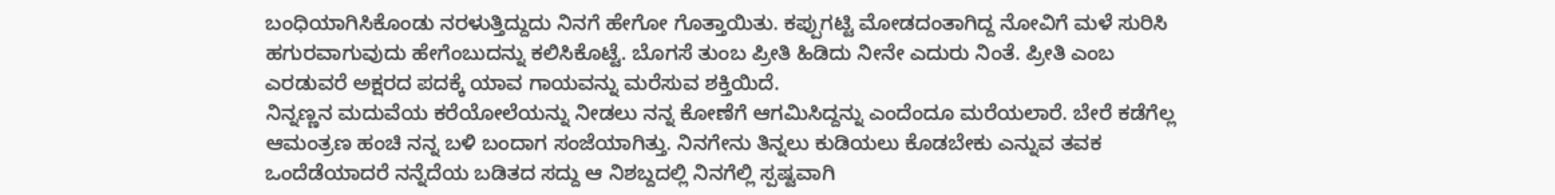ಬಂಧಿಯಾಗಿಸಿಕೊಂಡು ನರಳುತ್ತಿದ್ದುದು ನಿನಗೆ ಹೇಗೋ ಗೊತ್ತಾಯಿತು. ಕಪ್ಪುಗಟ್ಟಿ ಮೋಡದಂತಾಗಿದ್ದ ನೋವಿಗೆ ಮಳೆ ಸುರಿಸಿ ಹಗುರವಾಗುವುದು ಹೇಗೆಂಬುದನ್ನು ಕಲಿಸಿಕೊಟ್ಟೆ. ಬೊಗಸೆ ತುಂಬ ಪ್ರೀತಿ ಹಿಡಿದು ನೀನೇ ಎದುರು ನಿಂತೆ. ಪ್ರೀತಿ ಎಂಬ ಎರಡುವರೆ ಅಕ್ಷರದ ಪದಕ್ಕೆ ಯಾವ ಗಾಯವನ್ನು ಮರೆಸುವ ಶಕ್ತಿಯಿದೆ.
ನಿನ್ನಣ್ಣನ ಮದುವೆಯ ಕರೆಯೋಲೆಯನ್ನು ನೀಡಲು ನನ್ನ ಕೋಣೆಗೆ ಆಗಮಿಸಿದ್ದನ್ನು ಎಂದೆಂದೂ ಮರೆಯಲಾರೆ. ಬೇರೆ ಕಡೆಗೆಲ್ಲ ಆಮಂತ್ರಣ ಹಂಚಿ ನನ್ನ ಬಳಿ ಬಂದಾಗ ಸಂಜೆಯಾಗಿತ್ತು. ನಿನಗೇನು ತಿನ್ನಲು ಕುಡಿಯಲು ಕೊಡಬೇಕು ಎನ್ನುವ ತವಕ ಒಂದೆಡೆಯಾದರೆ ನನ್ನೆದೆಯ ಬಡಿತದ ಸದ್ದು ಆ ನಿಶಬ್ದದಲ್ಲಿ ನಿನಗೆಲ್ಲಿ ಸ್ಪಷ್ಟವಾಗಿ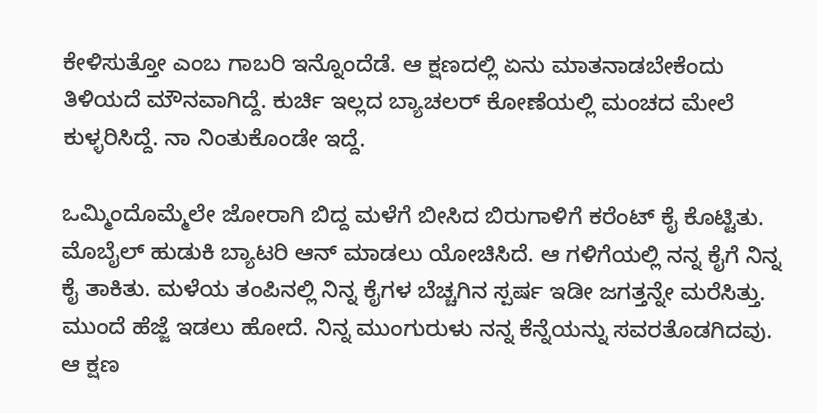ಕೇಳಿಸುತ್ತೋ ಎಂಬ ಗಾಬರಿ ಇನ್ನೊಂದೆಡೆ. ಆ ಕ್ಷಣದಲ್ಲಿ ಏನು ಮಾತನಾಡಬೇಕೆಂದು ತಿಳಿಯದೆ ಮೌನವಾಗಿದ್ದೆ. ಕುರ್ಚಿ ಇಲ್ಲದ ಬ್ಯಾಚಲರ್ ಕೋಣೆಯಲ್ಲಿ ಮಂಚದ ಮೇಲೆ ಕುಳ್ಳರಿಸಿದ್ದೆ. ನಾ ನಿಂತುಕೊಂಡೇ ಇದ್ದೆ.

ಒಮ್ಮಿಂದೊಮ್ಮೆಲೇ ಜೋರಾಗಿ ಬಿದ್ದ ಮಳೆಗೆ ಬೀಸಿದ ಬಿರುಗಾಳಿಗೆ ಕರೆಂಟ್ ಕೈ ಕೊಟ್ಟಿತು. ಮೊಬೈಲ್ ಹುಡುಕಿ ಬ್ಯಾಟರಿ ಆನ್ ಮಾಡಲು ಯೋಚಿಸಿದೆ. ಆ ಗಳಿಗೆಯಲ್ಲಿ ನನ್ನ ಕೈಗೆ ನಿನ್ನ ಕೈ ತಾಕಿತು. ಮಳೆಯ ತಂಪಿನಲ್ಲಿ ನಿನ್ನ ಕೈಗಳ ಬೆಚ್ಚಗಿನ ಸ್ಪರ್ಷ ಇಡೀ ಜಗತ್ತನ್ನೇ ಮರೆಸಿತ್ತು. ಮುಂದೆ ಹೆಜ್ಜೆ ಇಡಲು ಹೋದೆ. ನಿನ್ನ ಮುಂಗುರುಳು ನನ್ನ ಕೆನ್ನೆಯನ್ನು ಸವರತೊಡಗಿದವು. ಆ ಕ್ಷಣ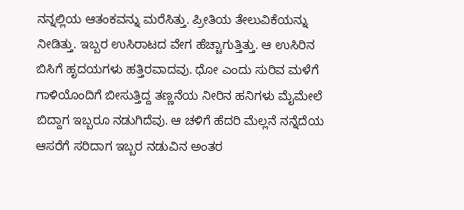ನನ್ನಲ್ಲಿಯ ಆತಂಕವನ್ನು ಮರೆಸಿತ್ತು. ಪ್ರೀತಿಯ ತೇಲುವಿಕೆಯನ್ನು ನೀಡಿತ್ತು. ಇಬ್ಬರ ಉಸಿರಾಟದ ವೇಗ ಹೆಚ್ಚಾಗುತ್ತಿತ್ತು. ಆ ಉಸಿರಿನ ಬಿಸಿಗೆ ಹೃದಯಗಳು ಹತ್ತಿರವಾದವು. ಧೋ ಎಂದು ಸುರಿವ ಮಳೆಗೆ ಗಾಳಿಯೊಂದಿಗೆ ಬೀಸುತ್ತಿದ್ದ ತಣ್ಣನೆಯ ನೀರಿನ ಹನಿಗಳು ಮೈಮೇಲೆ ಬಿದ್ದಾಗ ಇಬ್ಬರೂ ನಡುಗಿದೆವು. ಆ ಚಳಿಗೆ ಹೆದರಿ ಮೆಲ್ಲನೆ ನನ್ನೆದೆಯ ಆಸರೆಗೆ ಸರಿದಾಗ ಇಬ್ಬರ ನಡುವಿನ ಅಂತರ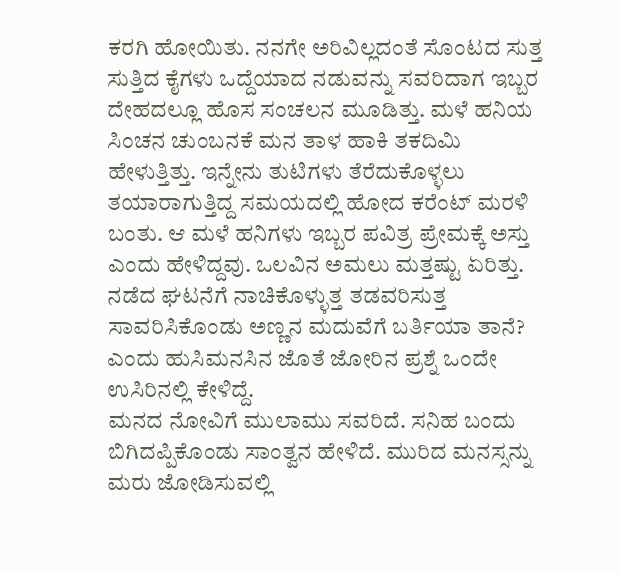ಕರಗಿ ಹೋಯಿತು. ನನಗೇ ಅರಿವಿಲ್ಲದಂತೆ ಸೊಂಟದ ಸುತ್ತ ಸುತ್ತಿದ ಕೈಗಳು ಒದ್ದೆಯಾದ ನಡುವನ್ನು ಸವರಿದಾಗ ಇಬ್ಬರ ದೇಹದಲ್ಲೂ ಹೊಸ ಸಂಚಲನ ಮೂಡಿತ್ತು. ಮಳೆ ಹನಿಯ ಸಿಂಚನ ಚುಂಬನಕೆ ಮನ ತಾಳ ಹಾಕಿ ತಕದಿಮಿ ಹೇಳುತ್ತಿತ್ತು. ಇನ್ನೇನು ತುಟಿಗಳು ತೆರೆದುಕೊಳ್ಳಲು ತಯಾರಾಗುತ್ತಿದ್ದ ಸಮಯದಲ್ಲಿ ಹೋದ ಕರೆಂಟ್ ಮರಳಿ ಬಂತು. ಆ ಮಳೆ ಹನಿಗಳು ಇಬ್ಬರ ಪವಿತ್ರ ಪ್ರೇಮಕ್ಕೆ ಅಸ್ತು ಎಂದು ಹೇಳಿದ್ದವು. ಒಲವಿನ ಅಮಲು ಮತ್ತಷ್ಟು ಏರಿತ್ತು. ನಡೆದ ಘಟನೆಗೆ ನಾಚಿಕೊಳ್ಳುತ್ತ ತಡವರಿಸುತ್ತ ಸಾವರಿಸಿಕೊಂಡು ಅಣ್ಣನ ಮದುವೆಗೆ ಬರ್ತಿಯಾ ತಾನೆ? ಎಂದು ಹುಸಿಮನಸಿನ ಜೊತೆ ಜೋರಿನ ಪ್ರಶ್ನೆ ಒಂದೇ ಉಸಿರಿನಲ್ಲಿ ಕೇಳಿದ್ದೆ.
ಮನದ ನೋವಿಗೆ ಮುಲಾಮು ಸವರಿದೆ. ಸನಿಹ ಬಂದು ಬಿಗಿದಪ್ಪಿಕೊಂಡು ಸಾಂತ್ವನ ಹೇಳಿದೆ. ಮುರಿದ ಮನಸ್ಸನ್ನು ಮರು ಜೋಡಿಸುವಲ್ಲಿ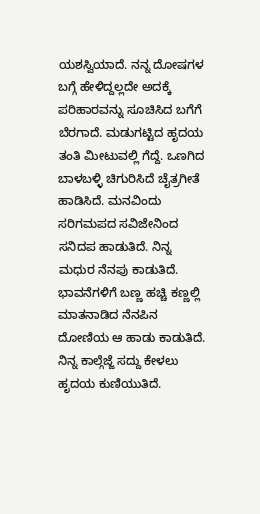ಯಶಸ್ವಿಯಾದೆ. ನನ್ನ ದೋಷಗಳ ಬಗ್ಗೆ ಹೇಳಿದ್ದಲ್ಲದೇ ಅದಕ್ಕೆ ಪರಿಹಾರವನ್ನು ಸೂಚಿಸಿದ ಬಗೆಗೆ ಬೆರಗಾದೆ. ಮಡುಗಟ್ಟಿದ ಹೃದಯ ತಂತಿ ಮೀಟುವಲ್ಲಿ ಗೆದ್ದೆ. ಒಣಗಿದ ಬಾಳಬಳ್ಳಿ ಚಿಗುರಿಸಿದೆ ಚೈತ್ರಗೀತೆ ಹಾಡಿಸಿದೆ. ಮನವಿಂದು ಸರಿಗಮಪದ ಸವಿಜೇನಿಂದ ಸನಿದಪ ಹಾಡುತಿದೆ. ನಿನ್ನ ಮಧುರ ನೆನಪು ಕಾಡುತಿದೆ. ಭಾವನೆಗಳಿಗೆ ಬಣ್ಣ ಹಚ್ಚಿ ಕಣ್ಣಲ್ಲಿ ಮಾತನಾಡಿದ ನೆನಪಿನ ದೋಣಿಯ ಆ ಹಾಡು ಕಾಡುತಿದೆ. ನಿನ್ನ ಕಾಲ್ಗೆಜ್ಜೆ ಸದ್ದು ಕೇಳಲು ಹೃದಯ ಕುಣಿಯುತಿದೆ.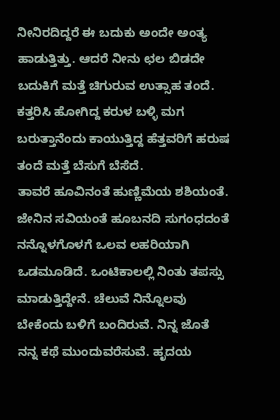ನೀನಿರದಿದ್ದರೆ ಈ ಬದುಕು ಅಂದೇ ಅಂತ್ಯ ಹಾಡುತ್ತಿತ್ತು. ಆದರೆ ನೀನು ಛಲ ಬಿಡದೇ ಬದುಕಿಗೆ ಮತ್ತೆ ಚಿಗುರುವ ಉತ್ಸಾಹ ತಂದೆ. ಕತ್ತರಿಸಿ ಹೋಗಿದ್ದ ಕರುಳ ಬಳ್ಳಿ ಮಗ ಬರುತ್ತಾನೆಂದು ಕಾಯುತ್ತಿದ್ದ ಹೆತ್ತವರಿಗೆ ಹರುಷ ತಂದೆ ಮತ್ತೆ ಬೆಸುಗೆ ಬೆಸೆದೆ.
ತಾವರೆ ಹೂವಿನಂತೆ ಹುಣ್ಣಿಮೆಯ ಶಶಿಯಂತೆ. ಜೇನಿನ ಸವಿಯಂತೆ ಹೂಬನದಿ ಸುಗಂಧದಂತೆ ನನ್ನೊಳಗೊಳಗೆ ಒಲವ ಲಹರಿಯಾಗಿ ಒಡಮೂಡಿದೆ. ಒಂಟಿಕಾಲಲ್ಲಿ ನಿಂತು ತಪಸ್ಸು ಮಾಡುತ್ತಿದ್ದೇನೆ. ಚೆಲುವೆ ನಿನ್ನೊಲವು ಬೇಕೆಂದು ಬಳಿಗೆ ಬಂದಿರುವೆ. ನಿನ್ನ ಜೊತೆ ನನ್ನ ಕಥೆ ಮುಂದುವರೆಸುವೆ. ಹೃದಯ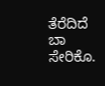ತೆರೆದಿದೆ ಬಾ ಸೇರಿಕೊ.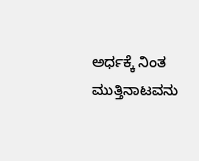ಅರ್ಧಕ್ಕೆ ನಿಂತ ಮುತ್ತಿನಾಟವನು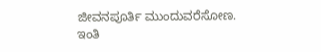ಜೀವನಪೂರ್ತಿ ಮುಂದುವರೆಸೋಣ.
ಇಂತಿ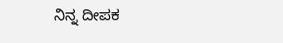ನಿನ್ನ ದೀಪಕ